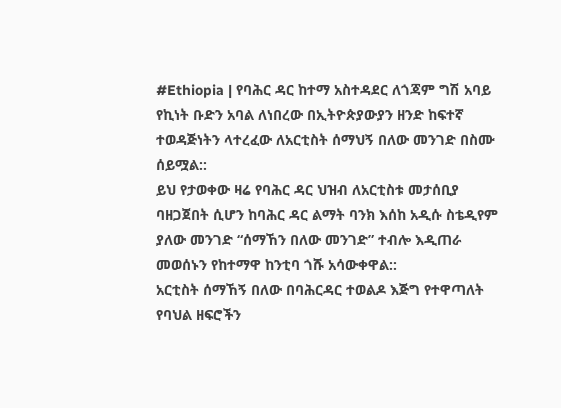#Ethiopia | የባሕር ዳር ከተማ አስተዳደር ለጎጃም ግሽ አባይ የኪነት ቡድን አባል ለነበረው በኢትዮጵያውያን ዘንድ ከፍተኛ ተወዳጅነትን ላተረፈው ለአርቲስት ሰማህኝ በለው መንገድ በስሙ ሰይሟል::
ይህ የታወቀው ዛሬ የባሕር ዳር ህዝብ ለአርቲስቱ መታሰቢያ ባዘጋጀበት ሲሆን ከባሕር ዳር ልማት ባንክ እሰከ አዲሱ ስቴዲየም ያለው መንገድ “ሰማኸን በለው መንገድ” ተብሎ እዲጠራ መወሰኑን የከተማዋ ከንቲባ ጎሹ አሳውቀዋል::
አርቲስት ሰማኸኝ በለው በባሕርዳር ተወልዶ እጅግ የተዋጣለት የባህል ዘፍሮችን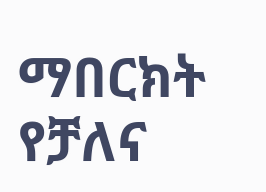ማበርክት የቻለና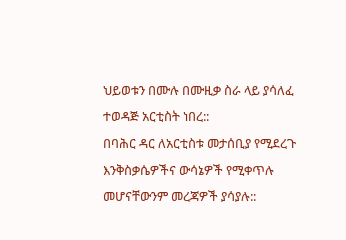ህይወቱን በሙሉ በሙዚቃ ስራ ላይ ያሳለፈ ተወዳጅ አርቲስት ነበረ::
በባሕር ዳር ለአርቲስቱ መታሰቢያ የሚደረጉ እንቅስቃሴዎችና ውሳኔዎች የሚቀጥሉ መሆናቸውንም መረጃዎች ያሳያሉ::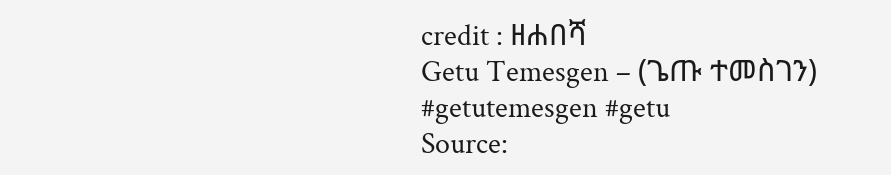credit : ዘሐበሻ
Getu Temesgen – (ጌጡ ተመስገን)
#getutemesgen #getu
Source: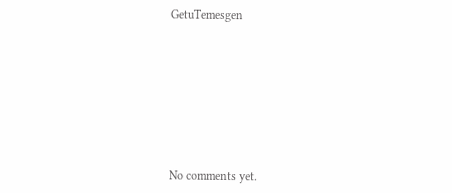GetuTemesgen









No comments yet.